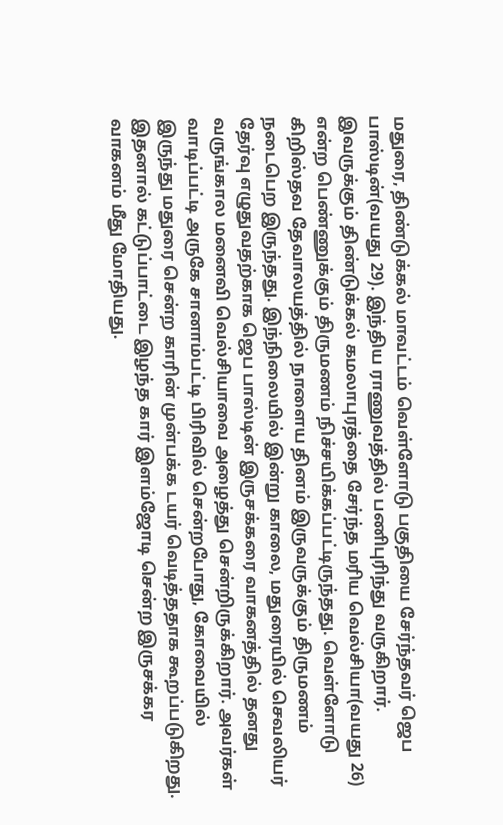மதுரை, திண்டுக்கல் மாவட்டம் வெள்ளோடு பகுதியை சேர்ந்தவர் ஜெப பாஸ்டின்(வயது 29). இந்திய ராணுவத்தில் பணிபுரிந்து வருகிறார். இவருக்கும் திண்டுக்கல் கமலாபுரத்தை சேர்ந்த மரிய வெல்சியா(வயது 26) என்ற பெண்ணுக்கும் திருமணம் நிச்சயிக்கப்பட்டிருந்தது. வெள்ளோடு கிறிஸ்தவ தேவாலயத்தில் நாளைய தினம் இருவருக்கும் திருமணம் நடைபெற இருந்தது. இந்நிலையில் இன்று காலை, மதுரையில் செவலியர் தேர்வு எழுதுவதற்காக ஜெப பாஸ்டின் இருசக்கரை வாகனத்தில் தனது வருங்கால மனைவி வெல்சியாவை அழைத்து சென்றிருக்கிறார். அவர்கள் வாடிப்பட்டி அருகே சானாம்பட்டி பிரிவில் சென்றபோது, கோவையில் இருந்து மதுரை சென்ற காரின் முன்பக்க டயர் வெடித்ததாக கூறப்படுகிறது. இதனால் கட்டுப்பாட்டை இழந்த கார் இளம்ஜோடி சென்ற இருசக்கர வாகனம் மீது மோதியது.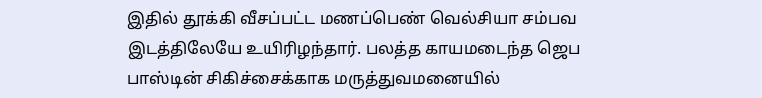இதில் தூக்கி வீசப்பட்ட மணப்பெண் வெல்சியா சம்பவ இடத்திலேயே உயிரிழந்தார். பலத்த காயமடைந்த ஜெப பாஸ்டின் சிகிச்சைக்காக மருத்துவமனையில்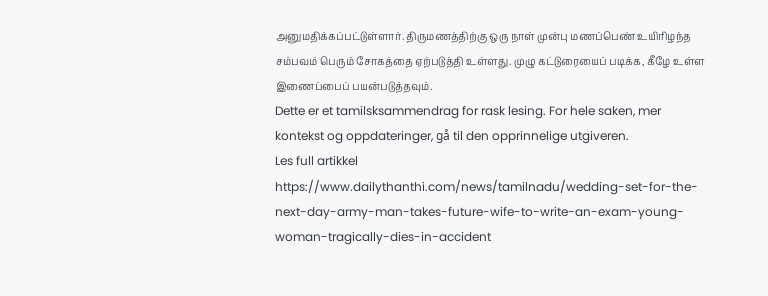அனுமதிக்கப்பட்டுள்ளார். திருமணத்திற்கு ஒரு நாள் முன்பு மணப்பெண் உயிரிழந்த சம்பவம் பெரும் சோகத்தை ஏற்படுத்தி உள்ளது. முழு கட்டுரையைப் படிக்க, கீழே உள்ள இணைப்பைப் பயன்படுத்தவும்.
Dette er et tamilsksammendrag for rask lesing. For hele saken, mer kontekst og oppdateringer, gå til den opprinnelige utgiveren.
Les full artikkel
https://www.dailythanthi.com/news/tamilnadu/wedding-set-for-the-next-day-army-man-takes-future-wife-to-write-an-exam-young-woman-tragically-dies-in-accident